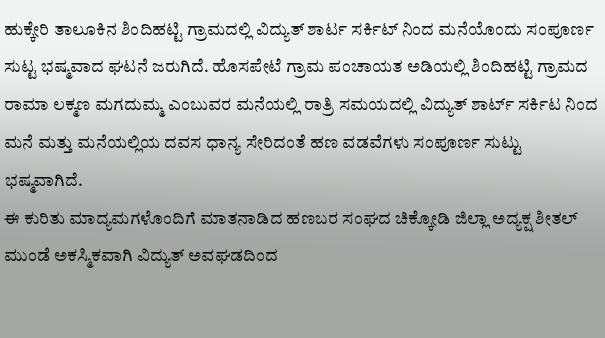ಹುಕ್ಕೇರಿ ತಾಲೂಕಿನ ಶಿಂದಿಹಟ್ಟಿ ಗ್ರಾಮದಲ್ಲಿ ವಿದ್ಯುತ್ ಶಾರ್ಟ ಸರ್ಕಿಟ್ ನಿಂದ ಮನೆಯೊಂದು ಸಂಪೂರ್ಣ ಸುಟ್ಟ ಭಷ್ಮವಾದ ಘಟನೆ ಜರುಗಿದೆ. ಹೊಸಪೇಟೆ ಗ್ರಾಮ ಪಂಚಾಯತ ಅಡಿಯಲ್ಲಿ ಶಿಂದಿಹಟ್ಟಿ ಗ್ರಾಮದ ರಾಮಾ ಲಕ್ಮಣ ಮಗದುಮ್ಮ ಎಂಬುವರ ಮನೆಯಲ್ಲಿ ರಾತ್ರಿ ಸಮಯದಲ್ಲಿ ವಿದ್ಯುತ್ ಶಾರ್ಟ್ ಸರ್ಕಿಟ ನಿಂದ ಮನೆ ಮತ್ತು ಮನೆಯಲ್ಲಿಯ ದವಸ ಧಾನ್ಯ ಸೇರಿದಂತೆ ಹಣ ವಡವೆಗಳು ಸಂಪೂರ್ಣ ಸುಟ್ಟು ಭಷ್ಮವಾಗಿದೆ.
ಈ ಕುರಿತು ಮಾದ್ಯಮಗಳೊಂದಿಗೆ ಮಾತನಾಡಿದ ಹಣಬರ ಸಂಘದ ಚಿಕ್ಕೋಡಿ ಜಿಲ್ಲಾ ಅದ್ಯಕ್ಷ ಶೀತಲ್ ಮುಂಡೆ ಅಕಸ್ಮಿಕವಾಗಿ ವಿದ್ಯುತ್ ಅವಘಡದಿಂದ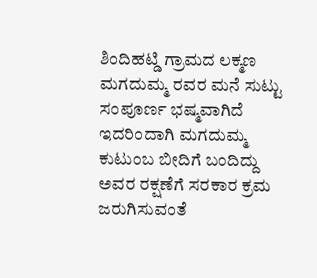ಶಿಂದಿಹಟ್ಡಿ ಗ್ರಾಮದ ಲಕ್ಮಣ ಮಗದುಮ್ಮ ರವರ ಮನೆ ಸುಟ್ಟು ಸಂಪೂರ್ಣ ಭಷ್ಮವಾಗಿದೆ ಇದರಿಂದಾಗಿ ಮಗದುಮ್ಮ ಕುಟುಂಬ ಬೀದಿಗೆ ಬಂದಿದ್ದು ಅವರ ರಕ್ಷಣೆಗೆ ಸರಕಾರ ಕ್ರಮ ಜರುಗಿಸುವಂತೆ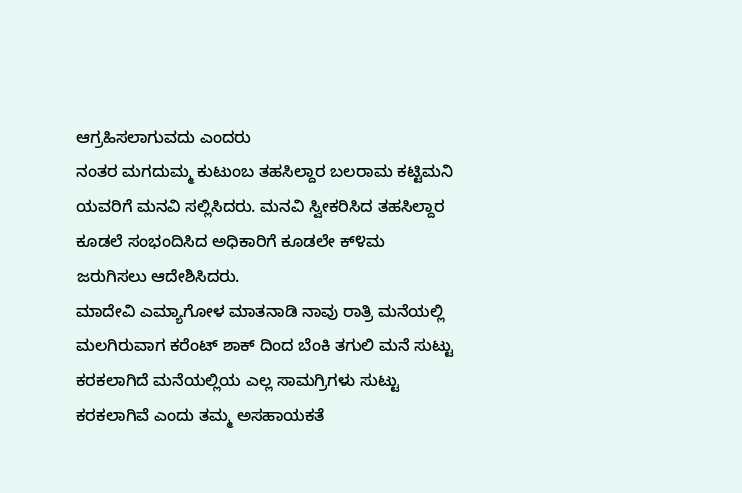ಆಗ್ರಹಿಸಲಾಗುವದು ಎಂದರು
ನಂತರ ಮಗದುಮ್ಮ ಕುಟುಂಬ ತಹಸಿಲ್ದಾರ ಬಲರಾಮ ಕಟ್ಟಿಮನಿ ಯವರಿಗೆ ಮನವಿ ಸಲ್ಲಿಸಿದರು. ಮನವಿ ಸ್ವೀಕರಿಸಿದ ತಹಸಿಲ್ದಾರ ಕೂಡಲೆ ಸಂಭಂದಿಸಿದ ಅಧಿಕಾರಿಗೆ ಕೂಡಲೇ ಕ್೪ಮ ಜರುಗಿಸಲು ಆದೇಶಿಸಿದರು.
ಮಾದೇವಿ ಎಮ್ಯಾಗೋಳ ಮಾತನಾಡಿ ನಾವು ರಾತ್ರಿ ಮನೆಯಲ್ಲಿ ಮಲಗಿರುವಾಗ ಕರೆಂಟ್ ಶಾಕ್ ದಿಂದ ಬೆಂಕಿ ತಗುಲಿ ಮನೆ ಸುಟ್ಟು ಕರಕಲಾಗಿದೆ ಮನೆಯಲ್ಲಿಯ ಎಲ್ಲ ಸಾಮಗ್ರಿಗಳು ಸುಟ್ಟು ಕರಕಲಾಗಿವೆ ಎಂದು ತಮ್ಮ ಅಸಹಾಯಕತೆ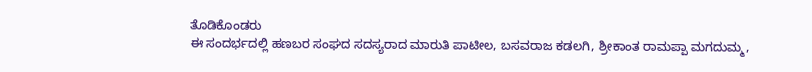ತೊಡಿಕೊಂಡರು
ಈ ಸಂದರ್ಭದಲ್ಲಿ ಹಣಬರ ಸಂಘದ ಸದಸ್ಯರಾದ ಮಾರುತಿ ಪಾಟೀಲ, ಬಸವರಾಜ ಕಡಲಗಿ, ಶ್ರೀಕಾಂತ ರಾಮಪ್ಪಾ ಮಗದುಮ್ಮ,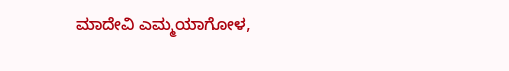ಮಾದೇವಿ ಎಮ್ಮಯಾಗೋಳ,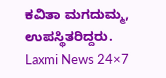ಕವಿತಾ ಮಗದುಮ್ಮ, ಉಪಸ್ಥಿತರಿದ್ದರು.
Laxmi News 24×7